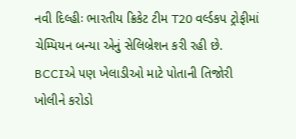નવી દિલ્હીઃ ભારતીય ક્રિકેટ ટીમ T20 વર્લ્ડકપ ટ્રોફીમાં ચેમ્પિયન બન્યા એનું સેલિબ્રેશન કરી રહી છે. BCCIએ પણ ખેલાડીઓ માટે પોતાની તિજોરી ખોલીને કરોડો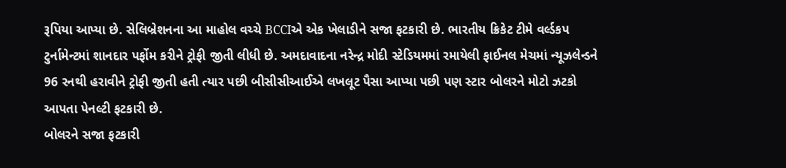રૂપિયા આપ્યા છે. સેલિબ્રેશનના આ માહોલ વચ્ચે BCCIએ એક ખેલાડીને સજા ફટકારી છે. ભારતીય ક્રિકેટ ટીમે વર્લ્ડકપ ટુર્નામેન્ટમાં શાનદાર પર્ફોમ કરીને ટ્રોફી જીતી લીધી છે. અમદાવાદના નરેન્દ્ર મોદી સ્ટેડિયમમાં રમાયેલી ફાઈનલ મેચમાં ન્યૂઝલેન્ડને 96 રનથી હરાવીને ટ્રોફી જીતી હતી ત્યાર પછી બીસીસીઆઈએ લખલૂટ પૈસા આપ્યા પછી પણ સ્ટાર બોલરને મોટો ઝટકો આપતા પેનલ્ટી ફટકારી છે.
બોલરને સજા ફટકારી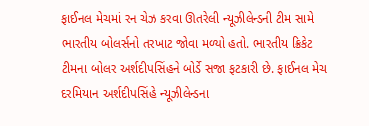ફાઈનલ મેચમાં રન ચેઝ કરવા ઊતરેલી ન્યૂઝીલેન્ડની ટીમ સામે ભારતીય બોલર્સનો તરખાટ જોવા મળ્યો હતો. ભારતીય ક્રિકેટ ટીમના બોલર અર્શદીપસિંહને બોર્ડે સજા ફટકારી છે. ફાઈનલ મેચ દરમિયાન અર્શદીપસિંહે ન્યૂઝીલેન્ડના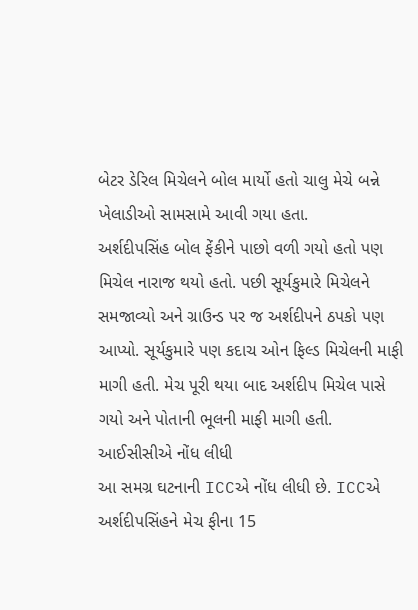બેટર ડેરિલ મિચેલને બોલ માર્યો હતો ચાલુ મેચે બન્ને ખેલાડીઓ સામસામે આવી ગયા હતા.
અર્શદીપસિંહ બોલ ફેંકીને પાછો વળી ગયો હતો પણ મિચેલ નારાજ થયો હતો. પછી સૂર્યકુમારે મિચેલને સમજાવ્યો અને ગ્રાઉન્ડ પર જ અર્શદીપને ઠપકો પણ આપ્યો. સૂર્યકુમારે પણ કદાચ ઓન ફિલ્ડ મિચેલની માફી માગી હતી. મેચ પૂરી થયા બાદ અર્શદીપ મિચેલ પાસે ગયો અને પોતાની ભૂલની માફી માગી હતી.
આઈસીસીએ નોંધ લીધી
આ સમગ્ર ઘટનાની ICCએ નોંધ લીધી છે. ICCએ અર્શદીપસિંહને મેચ ફીના 15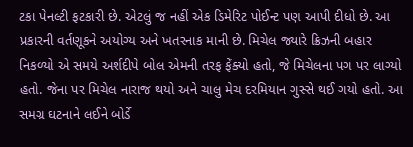ટકા પેનલ્ટી ફટકારી છે. એટલું જ નહીં એક ડિમેરિટ પોઈન્ટ પણ આપી દીધો છે. આ પ્રકારની વર્તણૂકને અયોગ્ય અને ખતરનાક માની છે. મિચેલ જ્યારે ક્રિઝની બહાર નિકળ્યો એ સમયે અર્શદીપે બોલ એમની તરફ ફેંક્યો હતો, જે મિચેલના પગ પર લાગ્યો હતો. જેના પર મિચેલ નારાજ થયો અને ચાલુ મેચ દરમિયાન ગુસ્સે થઈ ગયો હતો. આ સમગ્ર ઘટનાને લઈને બોર્ડે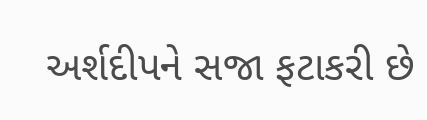અર્શદીપને સજા ફટાકરી છે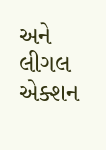અને લીગલ એક્શન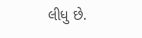લીધુ છે.